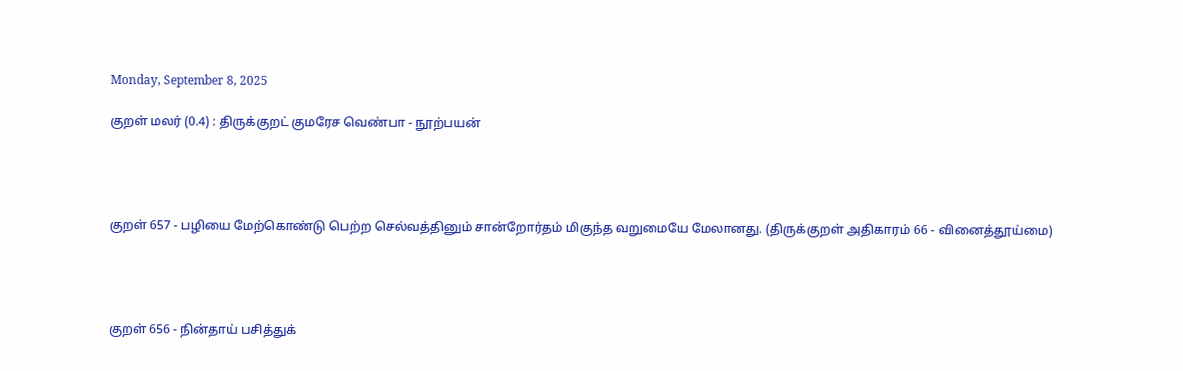Monday, September 8, 2025

குறள் மலர் (0.4) : திருக்குறட் குமரேச வெண்பா - நூற்பயன்




குறள் 657 - பழியை மேற்கொண்டு பெற்ற செல்வத்தினும் சான்றோர்தம் மிகுந்த வறுமையே மேலானது. (திருக்குறள் அதிகாரம் 66 - வினைத்தூய்மை)




குறள் 656 - நின்தாய் பசித்துக்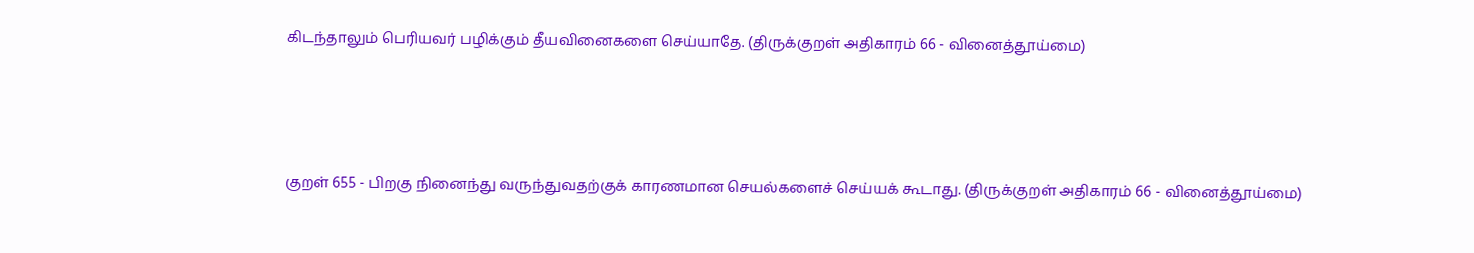கிடந்தாலும் பெரியவர் பழிக்கும் தீயவினைகளை செய்யாதே. (திருக்குறள் அதிகாரம் 66 - வினைத்தூய்மை)




குறள் 655 - பிறகு நினைந்து வருந்துவதற்குக் காரணமான செயல்களைச் செய்யக் கூடாது. (திருக்குறள் அதிகாரம் 66 - வினைத்தூய்மை)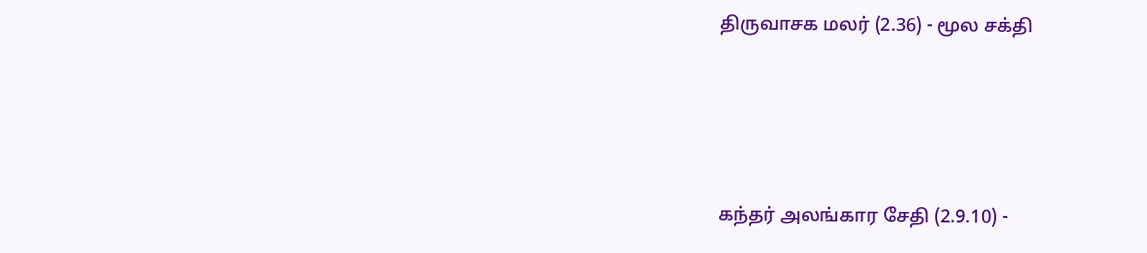திருவாசக மலர் (2.36) - மூல சக்தி




கந்தர் அலங்கார சேதி (2.9.10) -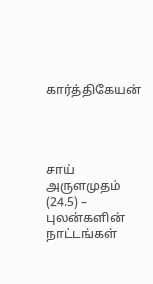கார்த்திகேயன்




சாய் அருளமுதம் (24.5) – புலன்களின் நாட்டங்கள்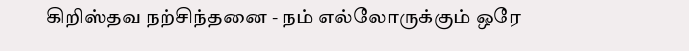கிறிஸ்தவ நற்சிந்தனை - நம் எல்லோருக்கும் ஒரே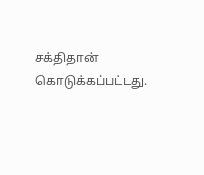சக்திதான் கொடுக்கப்பட்டது.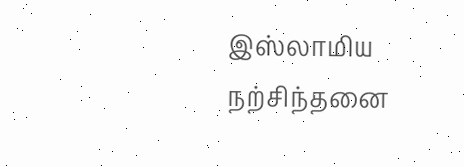இஸ்லாமிய நற்சிந்தனை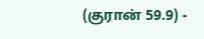(குரான் 59.9) -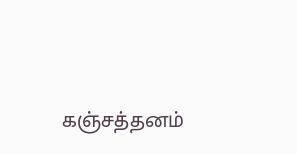கஞ்சத்தனம்